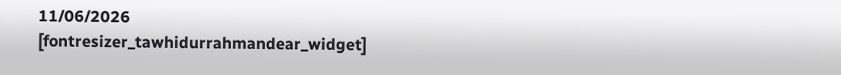11/06/2026
[fontresizer_tawhidurrahmandear_widget]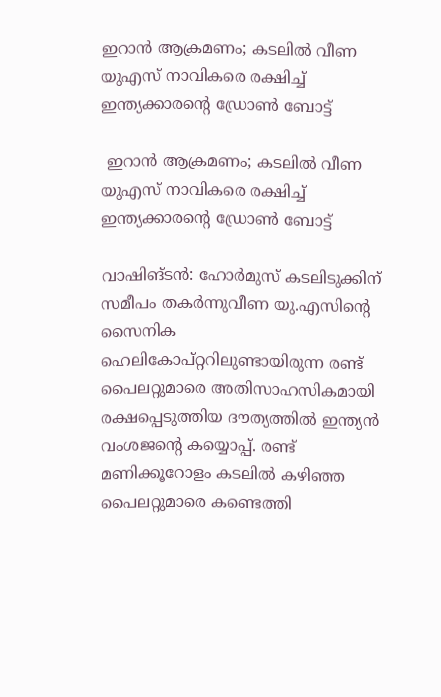ഇറാൻ ആക്രമണം; കടലിൽ വീണ യുഎസ് നാവികരെ രക്ഷിച്ച് ഇന്ത്യക്കാരന്റെ ഡ്രോൺ ബോട്ട്

 ഇറാൻ ആക്രമണം; കടലിൽ വീണ യുഎസ് നാവികരെ രക്ഷിച്ച് ഇന്ത്യക്കാരന്റെ ഡ്രോൺ ബോട്ട്

വാഷിങ്ടൻ: ഹോർമുസ് കടലിടുക്കിന് സമീപം തകർന്നുവീണ യു.എസിന്റെ സൈനിക ഹെലികോപ്റ്ററിലുണ്ടായിരുന്ന രണ്ട് പൈലറ്റുമാരെ അതിസാഹസികമായി രക്ഷപ്പെടുത്തിയ ദൗത്യത്തിൽ ഇന്ത്യൻ വംശജന്റെ കയ്യൊപ്പ്. രണ്ട് മണിക്കൂറോളം കടലിൽ കഴിഞ്ഞ പൈലറ്റുമാരെ കണ്ടെത്തി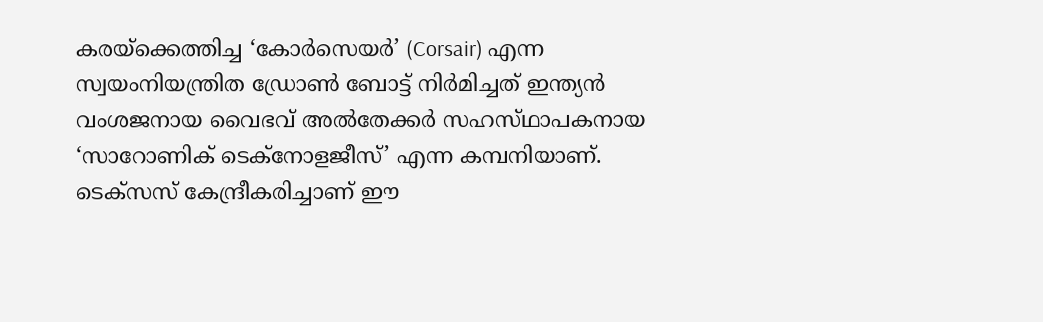കരയ്‌ക്കെത്തിച്ച ‘കോർസെയർ’ (Corsair) എന്ന സ്വയംനിയന്ത്രിത ഡ്രോൺ ബോട്ട് നിർമിച്ചത് ഇന്ത്യൻ വംശജനായ വൈഭവ് അൽതേക്കർ സഹസ്‌ഥാപകനായ ‘സാറോണിക് ടെക്നോളജീസ്’ എന്ന കമ്പനിയാണ്. ടെക്‌സസ് കേന്ദ്രീകരിച്ചാണ് ഈ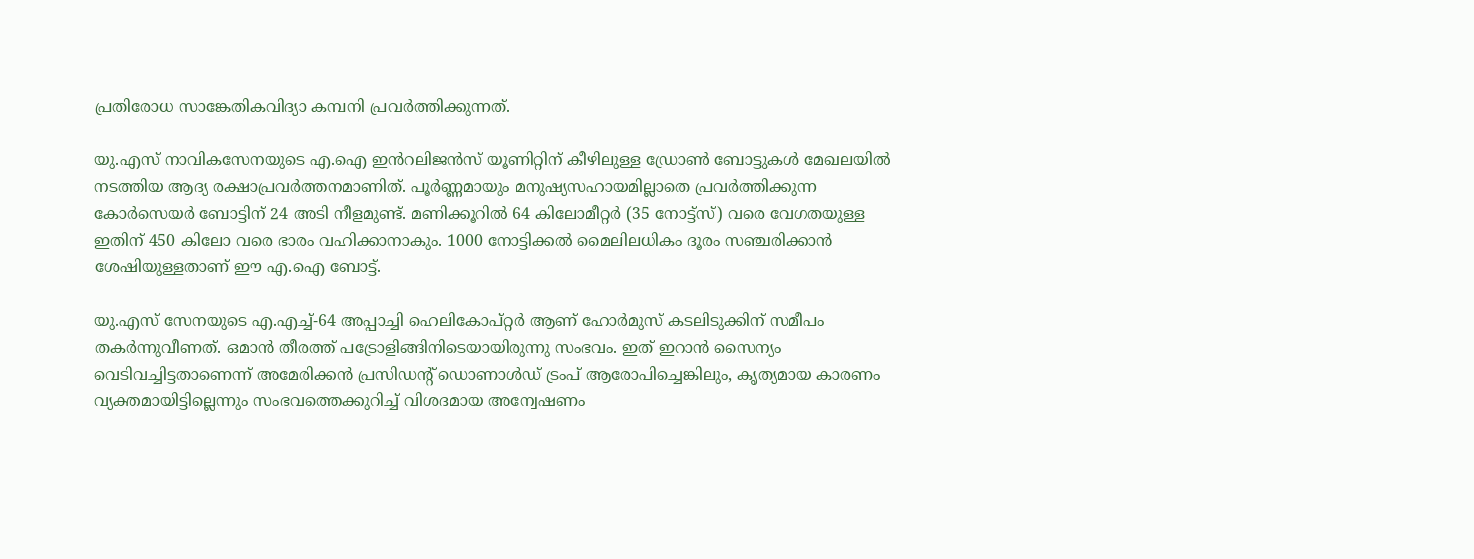പ്രതിരോധ സാങ്കേതികവിദ്യാ കമ്പനി പ്രവർത്തിക്കുന്നത്.

യു.എസ് നാവികസേനയുടെ എ.ഐ ഇൻറലിജൻസ് യൂണിറ്റിന് കീഴിലുള്ള ഡ്രോൺ ബോട്ടുകൾ മേഖലയിൽ നടത്തിയ ആദ്യ രക്ഷാപ്രവർത്തനമാണിത്. പൂർണ്ണമായും മനുഷ്യസഹായമില്ലാതെ പ്രവർത്തിക്കുന്ന കോർസെയർ ബോട്ടിന് 24 അടി നീളമുണ്ട്. മണിക്കൂറിൽ 64 കിലോമീറ്റർ (35 നോട്ട്സ്) വരെ വേഗതയുള്ള ഇതിന് 450 കിലോ വരെ ഭാരം വഹിക്കാനാകും. 1000 നോട്ടിക്കൽ മൈലിലധികം ദൂരം സഞ്ചരിക്കാൻ ശേഷിയുള്ളതാണ് ഈ എ.ഐ ബോട്ട്.

യു.എസ് സേനയുടെ എ.എച്ച്-64 അപ്പാച്ചി ഹെലികോപ്റ്റർ ആണ് ഹോർമുസ് കടലിടുക്കിന് സമീപം തകർന്നുവീണത്. ഒമാൻ തീരത്ത് പട്രോളിങ്ങിനിടെയായിരുന്നു സംഭവം. ഇത് ഇറാൻ സൈന്യം വെടിവച്ചിട്ടതാണെന്ന് അമേരിക്കൻ പ്രസിഡന്റ് ഡൊണാൾഡ് ട്രംപ് ആരോപിച്ചെങ്കിലും, കൃത്യമായ കാരണം വ്യക്തമായിട്ടില്ലെന്നും സംഭവത്തെക്കുറിച്ച് വിശദമായ അന്വേഷണം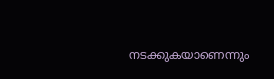നടക്കുകയാണെന്നും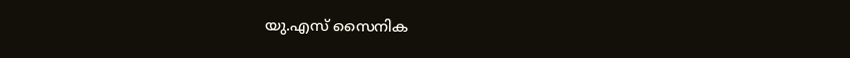യു.എസ് സൈനിക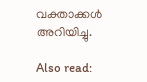വക്താക്കൾ അറിയിച്ചു.

Also read: